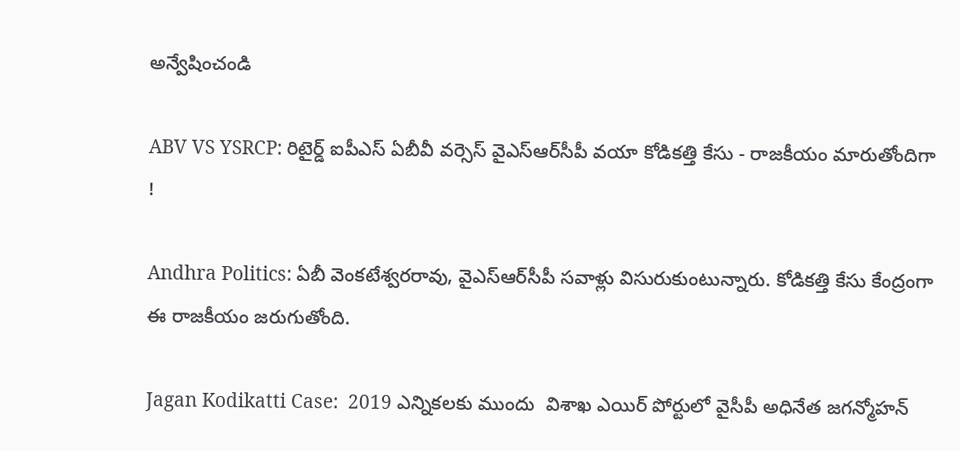అన్వేషించండి

ABV VS YSRCP: రిటైర్డ్ ఐపీఎస్ ఏబీవీ వర్సెస్ వైఎస్ఆర్‌సీపీ వయా కోడికత్తి కేసు - రాజకీయం మారుతోందిగా !

Andhra Politics: ఏబీ వెంకటేశ్వరరావు, వైఎస్ఆర్‌సీపీ సవాళ్లు విసురుకుంటున్నారు. కోడికత్తి కేసు కేంద్రంగా ఈ రాజకీయం జరుగుతోంది.

Jagan Kodikatti Case:  2019 ఎన్నికలకు ముందు  విశాఖ ఎయిర్ పోర్టులో వైసీపీ అధినేత జగన్మోహన్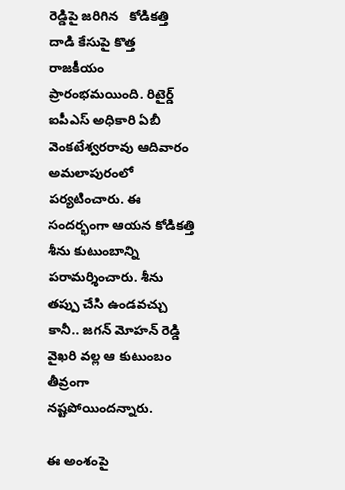రెడ్డిపై జరిగిన   కోడికత్తి దాడి కేసుపై కొత్త  రాజకీయం ప్రారంభమయింది. రిటైర్డ్ ఐపీఎస్ అధికారి ఏబీ వెంకటేశ్వరరావు ఆదివారం అమలాపురంలో పర్యటించారు. ఈ సందర్భంగా ఆయన కోడికత్తి శీను కుటుంబాన్ని పరామర్శించారు. శీను తప్పు చేసి ఉండవచ్చు కానీ.. జగన్ మోహన్ రెడ్డి వైఖరి వల్ల ఆ కుటుంబం తీవ్రంగా నష్టపోయిందన్నారు.

ఈ అంశంపై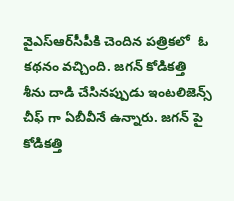వైఎస్ఆర్‌సీపీకి చెందిన పత్రికలో  ఓ కథనం వచ్చింది. జగన్ కోడికత్తి శీను దాడి చేసినప్పుడు ఇంటలిజెన్స్ చీఫ్ గా ఏబీవీనే ఉన్నారు. జగన్ పై కోడికత్తి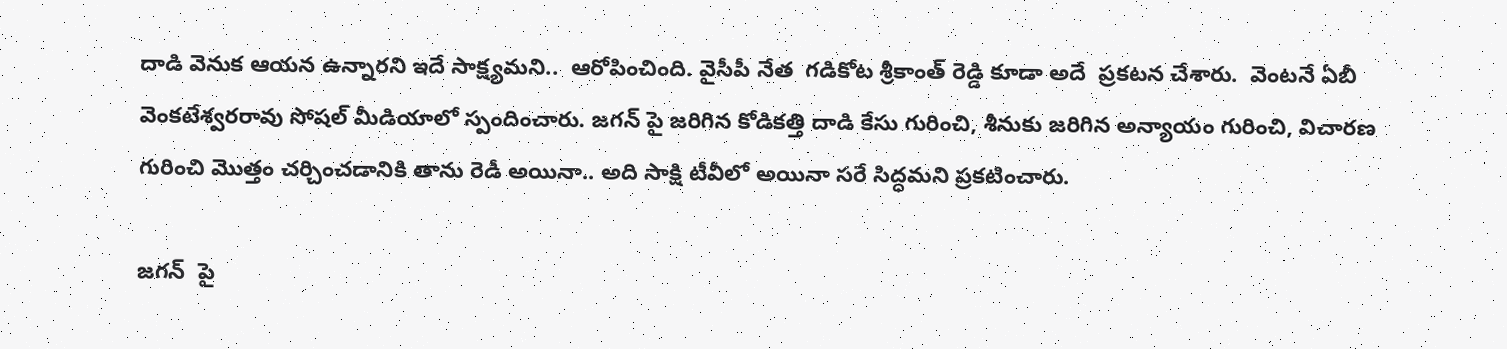దాడి వెనుక ఆయన ఉన్నారని ఇదే సాక్ష్యమని..  ఆరోపించింది. వైసీపీ నేత  గడికోట శ్రీకాంత్ రెడ్డి కూడా అదే  ప్రకటన చేశారు.  వెంటనే ఏబీ వెంకటేశ్వరరావు సోషల్ మీడియాలో స్పందించారు. జగన్ పై జరిగిన కోడికత్తి దాడి కేసు గురించి, శీనుకు జరిగిన అన్యాయం గురించి, విచారణ గురించి మొత్తం చర్చించడానికి తాను రెడీ అయినా.. అది సాక్షి టీవీలో అయినా సరే సిద్ధమని ప్రకటించారు.

జగన్  పై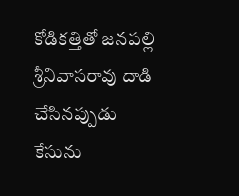కోడికత్తితో జనపల్లి శ్రీనివాసరావు దాడి చేసినప్పుడు కేసును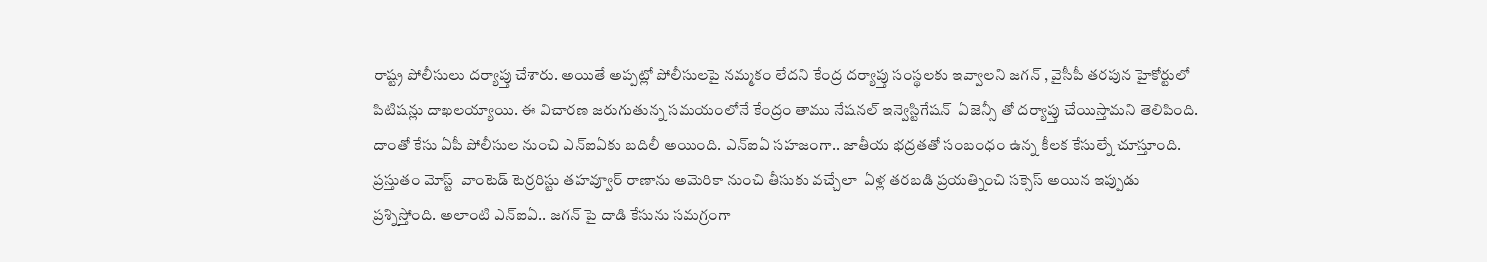రాష్ట్ర పోలీసులు దర్యాప్తు చేశారు. అయితే అప్పట్లో పోలీసులపై నమ్మకం లేదని కేంద్ర దర్యాప్తు సంస్థలకు ఇవ్వాలని జగన్ , వైసీపీ తరపున హైకోర్టులో పిటిషన్లు దాఖలయ్యాయి. ఈ విచారణ జరుగుతున్న సమయంలోనే కేంద్రం తాము నేషనల్ ఇన్వెస్టిగేషన్  ఏజెన్సీ తో దర్యాప్తు చేయిస్తామని తెలిపింది. దాంతో కేసు ఏపీ పోలీసుల నుంచి ఎన్ఐఏకు బదిలీ అయింది. ఎన్ఐఏ సహజంగా.. జాతీయ భద్రతతో సంబంధం ఉన్న కీలక కేసుల్నే చూస్తూంది. ప్రస్తుతం మోస్ట్  వాంటెడ్ టెర్రరిస్టు తహవ్వూర్ రాణాను అమెరికా నుంచి తీసుకు వచ్చేలా  ఏళ్ల తరబడి ప్రయత్నించి సక్సెస్ అయిన ఇప్పుడు ప్రశ్నిస్తోంది. అలాంటి ఎన్ఐఏ.. జగన్ పై దాడి కేసును సమగ్రంగా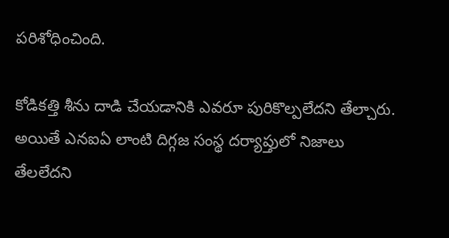పరిశోధించింది.

కోడికత్తి శీను దాడి చేయడానికి ఎవరూ పురికొల్పలేదని తేల్చారు. అయితే ఎనఐఏ లాంటి దిగ్గజ సంస్థ దర్యాప్తులో నిజాలు తేలలేదని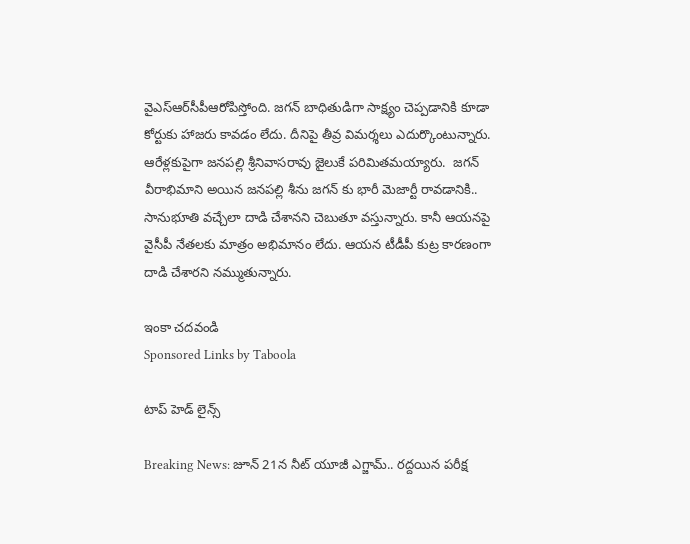వైఎస్ఆర్‌సీపీఆరోపిస్తోంది. జగన్ బాధితుడిగా సాక్ష్యం చెప్పడానికి కూడా కోర్టుకు హాజరు కావడం లేదు. దీనిపై తీవ్ర విమర్శలు ఎదుర్కొంటున్నారు. ఆరేళ్లకుపైగా జనపల్లి శ్రీనివాసరావు జైలుకే పరిమితమయ్యారు.  జగన్ వీరాభిమాని అయిన జనపల్లి శీను జగన్ కు భారీ మెజార్టీ రావడానికి.. సానుభూతి వచ్చేలా దాడి చేశానని చెబుతూ వస్తున్నారు. కానీ ఆయనపై వైసీపీ నేతలకు మాత్రం అభిమానం లేదు. ఆయన టీడీపీ కుట్ర కారణంగా దాడి చేశారని నమ్ముతున్నారు.

ఇంకా చదవండి
Sponsored Links by Taboola

టాప్ హెడ్ లైన్స్

Breaking News: జూన్ 21న నీట్ యూజీ ఎగ్జామ్.. రద్దయిన పరీక్ష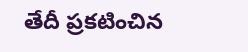తేదీ ప్రకటించిన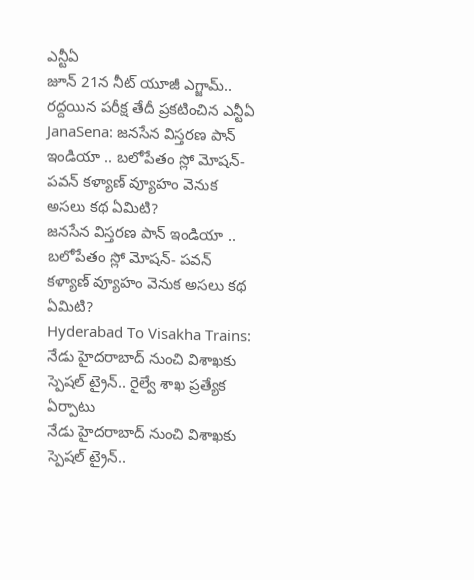ఎన్టీఏ
జూన్ 21న నీట్ యూజీ ఎగ్జామ్.. రద్దయిన పరీక్ష తేదీ ప్రకటించిన ఎన్టీఏ
JanaSena: జనసేన విస్తరణ పాన్ ఇండియా .. బలోపేతం స్లో మోషన్- పవన్ కళ్యాణ్ వ్యూహం వెనుక అసలు కథ ఏమిటి?
జనసేన విస్తరణ పాన్ ఇండియా .. బలోపేతం స్లో మోషన్- పవన్ కళ్యాణ్ వ్యూహం వెనుక అసలు కథ ఏమిటి?
Hyderabad To Visakha Trains: నేడు హైదరాబాద్ నుంచి విశాఖకు స్పెషల్ ట్రైన్.. రైల్వే శాఖ ప్రత్యేక ఏర్పాటు
నేడు హైదరాబాద్ నుంచి విశాఖకు స్పెషల్ ట్రైన్..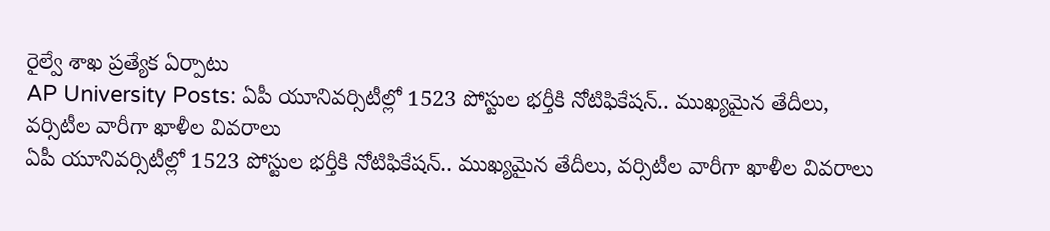రైల్వే శాఖ ప్రత్యేక ఏర్పాటు
AP University Posts: ఏపీ యూనివ‌ర్సిటీల్లో 1523 పోస్టుల భ‌ర్తీకి నోటిఫికేష‌న్‌.. ముఖ్యమైన తేదీలు, వర్సిటీల వారీగా ఖాళీల వివరాలు
ఏపీ యూనివ‌ర్సిటీల్లో 1523 పోస్టుల భ‌ర్తీకి నోటిఫికేష‌న్‌.. ముఖ్యమైన తేదీలు, వర్సిటీల వారీగా ఖాళీల వివరాలు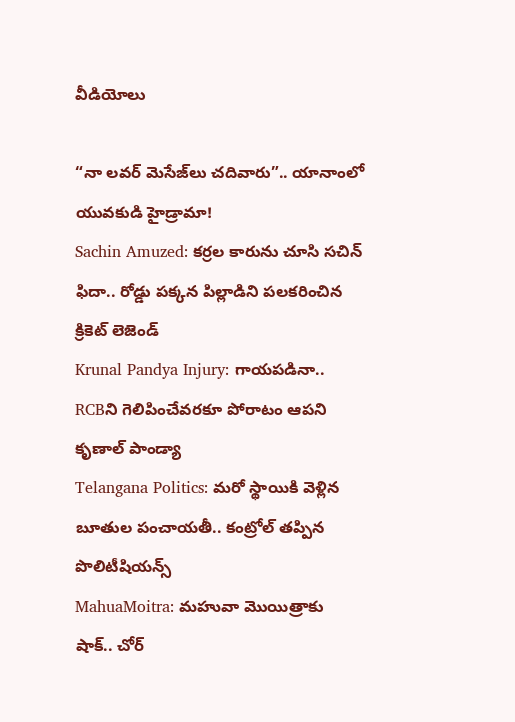వీడియోలు

“నా లవర్ మెసేజ్‌లు చదివారు”.. యానాంలో యువకుడి హైడ్రామా!
Sachin Amuzed: కర్రల కారును చూసి సచిన్ ఫిదా.. రోడ్డు పక్కన పిల్లాడిని పలకరించిన క్రికెట్ లెజెండ్
Krunal Pandya Injury: గాయపడినా.. RCBని గెలిపించేవరకూ పోరాటం ఆపని కృణాల్ పాండ్యా
Telangana Politics: మరో స్థాయికి వెళ్లిన బూతుల పంచాయతీ.. కంట్రోల్ తప్పిన పొలిటీషియన్స్
MahuaMoitra: మహువా మొయిత్రాకు షాక్.. చోర్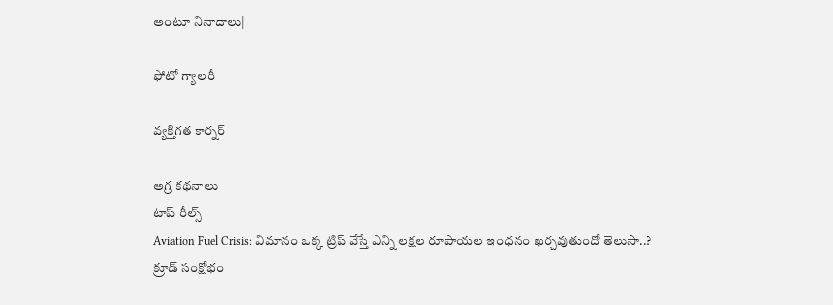అంటూ నినాదాలు|

ఫోటో గ్యాలరీ

వ్యక్తిగత కార్నర్

అగ్ర కథనాలు
టాప్ రీల్స్
Aviation Fuel Crisis: విమానం ఒక్క ట్రిప్ వేస్తే ఎన్ని లక్షల రూపాయల ఇంధనం ఖర్చవుతుందో తెలుసా..? క్రూడ్ సంక్షోభం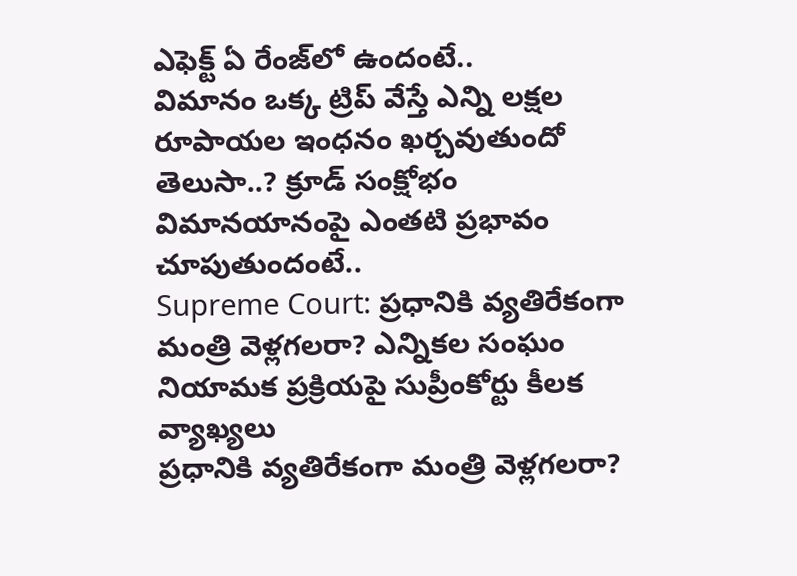ఎఫెక్ట్ ఏ రేంజ్‌లో ఉందంటే..
విమానం ఒక్క ట్రిప్ వేస్తే ఎన్ని లక్షల రూపాయల ఇంధనం ఖర్చవుతుందో తెలుసా..? క్రూడ్ సంక్షోభం విమానయానంపై ఎంతటి ప్రభావం చూపుతుందంటే..
Supreme Court: ప్రధానికి వ్యతిరేకంగా మంత్రి వెళ్లగలరా? ఎన్నికల సంఘం నియామక ప్రక్రియపై సుప్రీంకోర్టు కీలక వ్యాఖ్యలు
ప్రధానికి వ్యతిరేకంగా మంత్రి వెళ్లగలరా?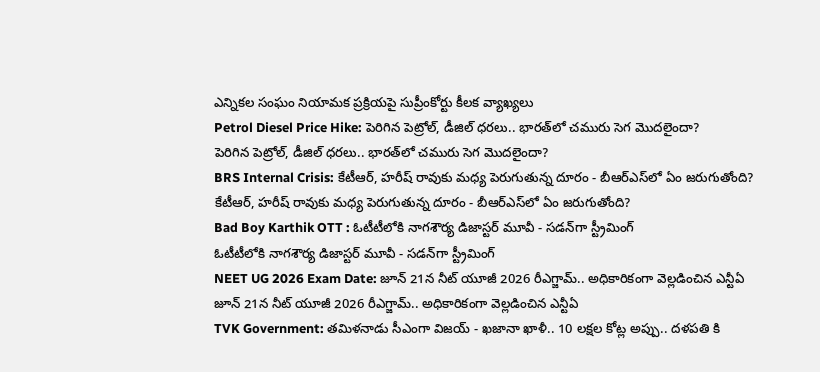ఎన్నికల సంఘం నియామక ప్రక్రియపై సుప్రీంకోర్టు కీలక వ్యాఖ్యలు
Petrol Diesel Price Hike: పెరిగిన పెట్రోల్, డీజిల్ ధరలు.. భారత్‌లో చమురు సెగ మొదలైందా?
పెరిగిన పెట్రోల్, డీజిల్ ధరలు.. భారత్‌లో చమురు సెగ మొదలైందా?
BRS Internal Crisis: కేటీఆర్‌, హరీష్ రావుకు మధ్య పెరుగుతున్న దూరం - బీఆర్ఎస్‌లో ఏం జరుగుతోంది?
కేటీఆర్‌, హరీష్ రావుకు మధ్య పెరుగుతున్న దూరం - బీఆర్ఎస్‌లో ఏం జరుగుతోంది?
Bad Boy Karthik OTT : ఓటీటీలోకి నాగశౌర్య డిజాస్టర్ మూవీ - సడన్‌గా స్ట్రీమింగ్
ఓటీటీలోకి నాగశౌర్య డిజాస్టర్ మూవీ - సడన్‌గా స్ట్రీమింగ్
NEET UG 2026 Exam Date: జూన్ 21న నీట్ యూజీ 2026 రీఎగ్జామ్.. అధికారికంగా వెల్లడించిన ఎన్టీఏ
జూన్ 21న నీట్ యూజీ 2026 రీఎగ్జామ్.. అధికారికంగా వెల్లడించిన ఎన్టీఏ
TVK Government: తమిళనాడు సీఎంగా విజయ్ - ఖజానా ఖాళీ.. 10 లక్షల కోట్ల అప్పు.. దళపతి కి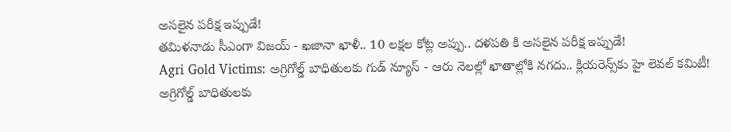అసలైన పరీక్ష ఇప్పుడే!
తమిళనాడు సీఎంగా విజయ్ - ఖజానా ఖాళీ.. 10 లక్షల కోట్ల అప్పు.. దళపతి కి అసలైన పరీక్ష ఇప్పుడే!
Agri Gold Victims: అగ్రిగోల్డ్ బాధితులకు గుడ్ న్యూస్ - ఆరు నెలల్లో ఖాతాల్లోకి నగదు.. క్లియరెన్స్‌కు హై లెవల్ కమిటీ!
అగ్రిగోల్డ్ బాధితులకు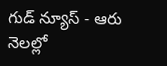గుడ్ న్యూస్ - ఆరు నెలల్లో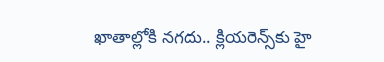ఖాతాల్లోకి నగదు.. క్లియరెన్స్‌కు హై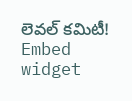లెవల్ కమిటీ!
Embed widget